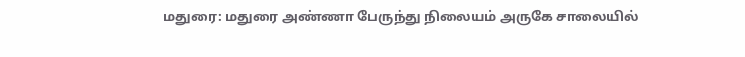மதுரை: மதுரை அண்ணா பேருந்து நிலையம் அருகே சாலையில்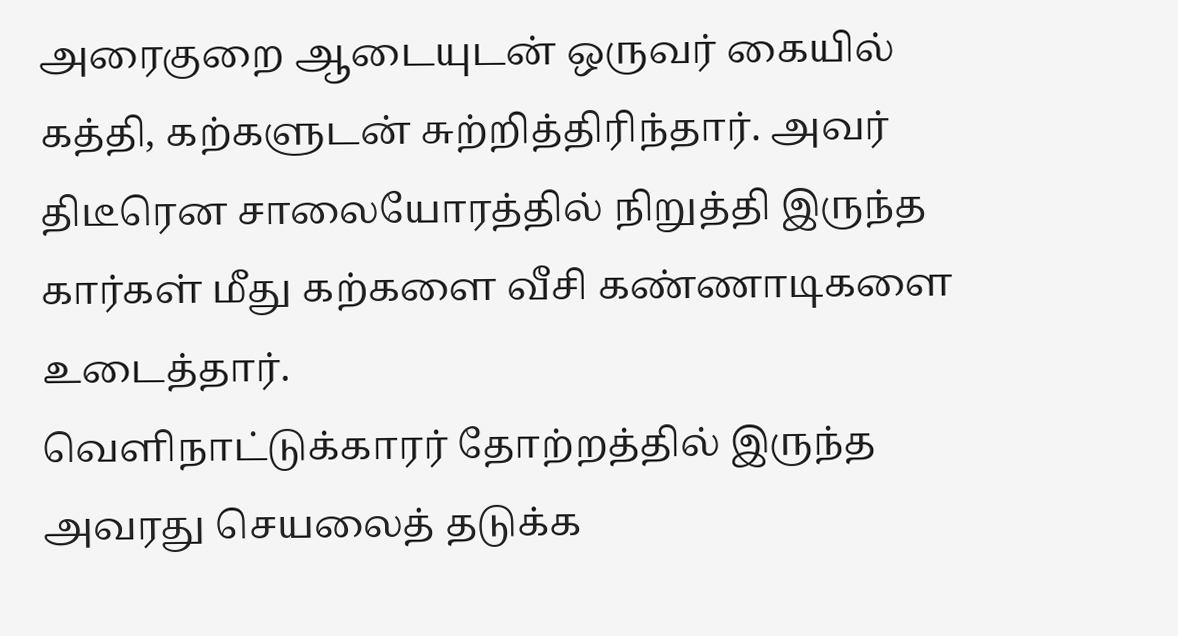அரைகுறை ஆடையுடன் ஒருவர் கையில் கத்தி, கற்களுடன் சுற்றித்திரிந்தார். அவர் திடீரென சாலையோரத்தில் நிறுத்தி இருந்த கார்கள் மீது கற்களை வீசி கண்ணாடிகளை உடைத்தார்.
வெளிநாட்டுக்காரர் தோற்றத்தில் இருந்த அவரது செயலைத் தடுக்க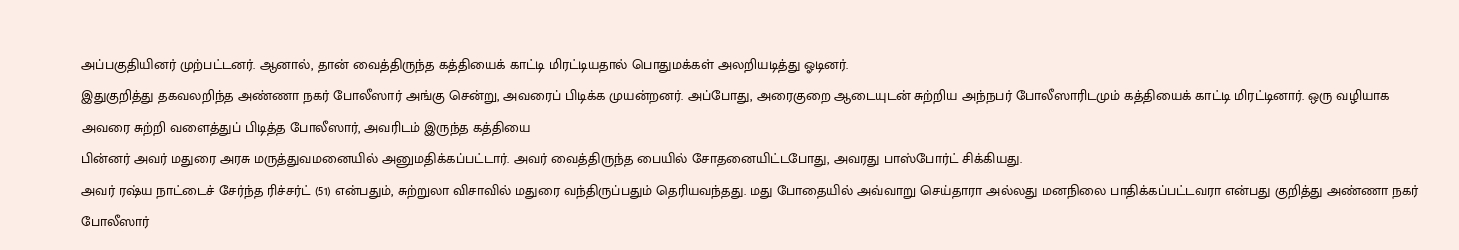அப்பகுதியினர் முற்பட்டனர். ஆனால், தான் வைத்திருந்த கத்தியைக் காட்டி மிரட்டியதால் பொதுமக்கள் அலறியடித்து ஓடினர்.
இதுகுறித்து தகவலறிந்த அண்ணா நகர் போலீஸார் அங்கு சென்று, அவரைப் பிடிக்க முயன்றனர். அப்போது, அரைகுறை ஆடையுடன் சுற்றிய அந்நபர் போலீஸாரிடமும் கத்தியைக் காட்டி மிரட்டினார். ஒரு வழியாக அவரை சுற்றி வளைத்துப் பிடித்த போலீஸார், அவரிடம் இருந்த கத்தியை
பின்னர் அவர் மதுரை அரசு மருத்துவமனையில் அனுமதிக்கப்பட்டார். அவர் வைத்திருந்த பையில் சோதனையிட்டபோது, அவரது பாஸ்போர்ட் சிக்கியது.
அவர் ரஷ்ய நாட்டைச் சேர்ந்த ரிச்சர்ட் (51) என்பதும், சுற்றுலா விசாவில் மதுரை வந்திருப்பதும் தெரியவந்தது. மது போதையில் அவ்வாறு செய்தாரா அல்லது மனநிலை பாதிக்கப்பட்டவரா என்பது குறித்து அண்ணா நகர் போலீஸார்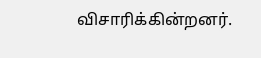விசாரிக்கின்றனர்.